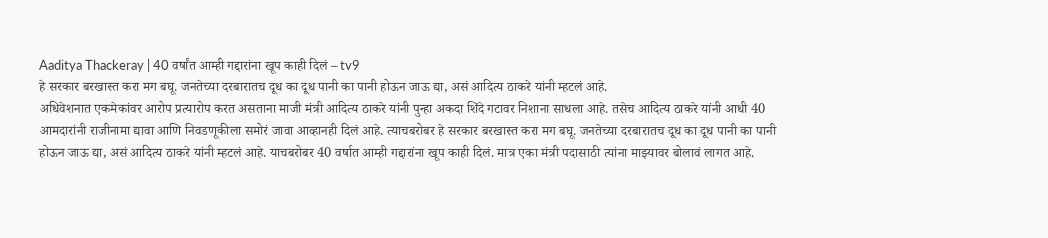Aaditya Thackeray | 40 वर्षांत आम्ही गद्दारांना खूप काही दिलं – tv9
हे सरकार बरखास्त करा मग बघू. जनतेच्या दरबारातच दूध का दूध पानी का पानी होऊन जाऊ द्या, असं आदित्य ठाकरे यांनी म्हटलं आहे.
अधिवेशनात एकमेकांवर आरोप प्रत्यारोप करत असताना माजी मंत्री आदित्य ठाकरे यांनी पुन्हा अकदा शिंदे गटावर निशाना साधला आहे. तसेच आदित्य ठाकरे यांनी आधी 40 आमदारांनी राजीनामा द्यावा आणि निवडणूकीला समोरं जावा आव्हानही दिलं आहे. त्याचबरोबर हे सरकार बरखास्त करा मग बघू. जनतेच्या दरबारातच दूध का दूध पानी का पानी होऊन जाऊ द्या, असं आदित्य ठाकरे यांनी म्हटलं आहे. याचबरोबर 40 वर्षात आम्ही गद्दारांना खूप काही दिलं. मात्र एका मंत्री पदासाठी त्यांना माझ्यावर बोलावं लागत आहे.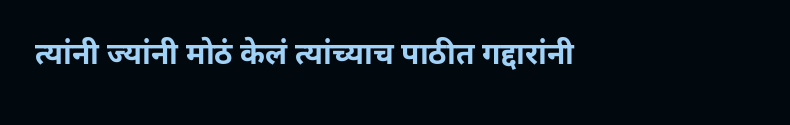त्यांनी ज्यांनी मोठं केलं त्यांच्याच पाठीत गद्दारांनी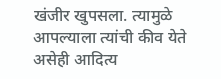खंजीर खुपसला. त्यामुळे आपल्याला त्यांची कीव येते असेही आदित्य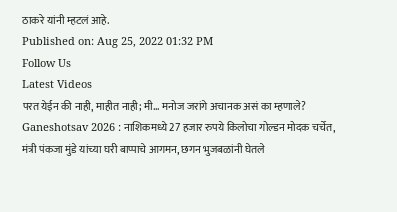ठाकरे यांनी म्हटलं आहे.
Published on: Aug 25, 2022 01:32 PM
Follow Us
Latest Videos
परत येईन की नाही, माहीत नाही; मी... मनोज जरांगे अचानक असं का म्हणाले?
Ganeshotsav 2026 : नाशिकमध्ये 27 हजार रुपये किलोचा गोल्डन मोदक चर्चेत,
मंत्री पंकजा मुंडे यांच्या घरी बाप्पाचे आगमन, छगन भुजबळांनी घेतले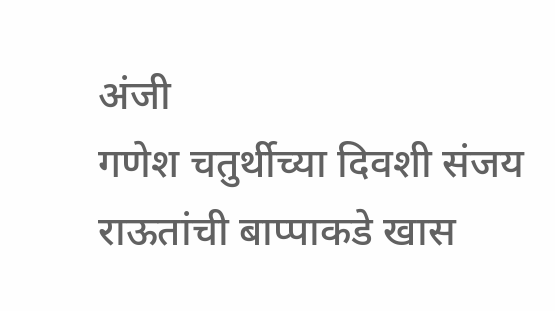अंजी
गणेश चतुर्थीच्या दिवशी संजय राऊतांची बाप्पाकडे खास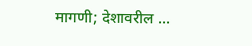मागणी; देशावरील ...